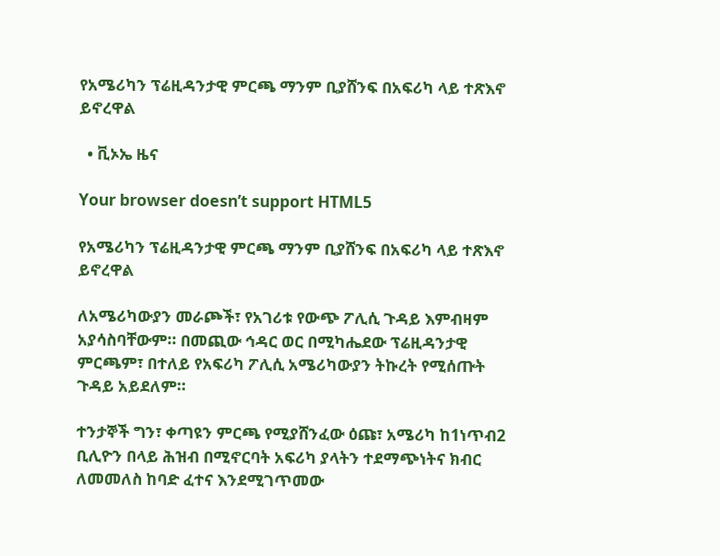የአሜሪካን ፕሬዚዳንታዊ ምርጫ ማንም ቢያሸንፍ በአፍሪካ ላይ ተጽእኖ ይኖረዋል

  • ቪኦኤ ዜና

Your browser doesn’t support HTML5

የአሜሪካን ፕሬዚዳንታዊ ምርጫ ማንም ቢያሸንፍ በአፍሪካ ላይ ተጽእኖ ይኖረዋል

ለአሜሪካውያን መራጮች፣ የአገሪቱ የውጭ ፖሊሲ ጉዳይ እምብዛም አያሳስባቸውም። በመጪው ኅዳር ወር በሚካሔደው ፕሬዚዳንታዊ ምርጫም፣ በተለይ የአፍሪካ ፖሊሲ አሜሪካውያን ትኩረት የሚሰጡት ጉዳይ አይደለም።

ተንታኞች ግን፣ ቀጣዩን ምርጫ የሚያሸንፈው ዕጩ፣ አሜሪካ ከ1ነጥብ2 ቢሊዮን በላይ ሕዝብ በሚኖርባት አፍሪካ ያላትን ተደማጭነትና ክብር ለመመለስ ከባድ ፈተና እንደሚገጥመው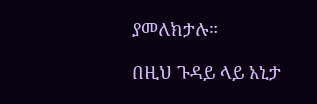ያመለክታሉ።

በዚህ ጉዳይ ላይ አኒታ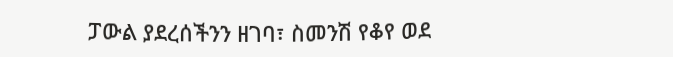ፓውል ያደረሰችንን ዘገባ፣ ስመንሽ የቆየ ወደ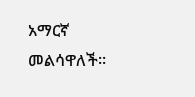አማርኛ መልሳዋለች።